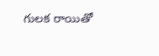గులక రాయితో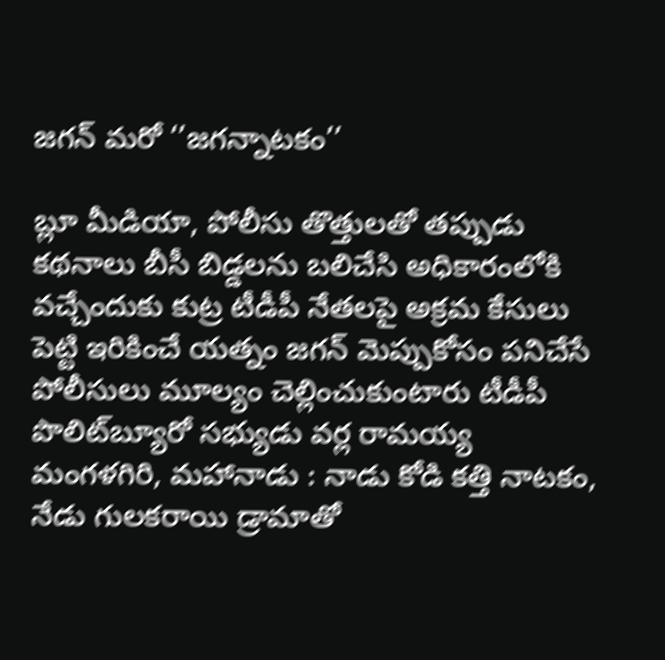జగన్‌ మరో ‘’జగన్నాటకం’’

బ్లూ మీడియా, పోలీసు తొత్తులతో తప్పుడు కథనాలు బీసీ బిడ్డలను బలిచేసి అధికారంలోకి వచ్చేందుకు కుట్ర టీడీపీ నేతలపై అక్రమ కేసులు పెట్టి ఇరికించే యత్నం జగన్‌ మెప్పుకోసం పనిచేసే పోలీసులు మూల్యం చెల్లించుకుంటారు టీడీపీ పొలిట్‌బ్యూరో సభ్యుడు వర్ల రామయ్య మంగళగిరి, మహానాడు : నాడు కోడి కత్తి నాటకం, నేడు గులకరాయి డ్రామాతో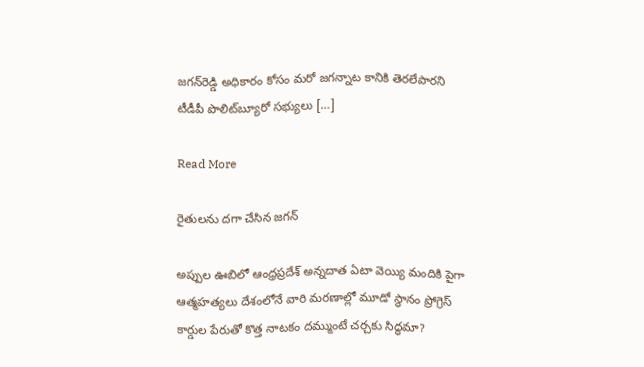జగన్‌రెడ్డి అధికారం కోసం మరో జగన్నాట కానికి తెరలేపారని టీడీపీ పొలిట్‌బ్యూరో సభ్యులు […]

Read More

రైతులను దగా చేసిన జగన్‌

అప్పుల ఊబిలో ఆంధ్రప్రదేశ్‌ అన్నదాత ఏటా వెయ్యి మందికి పైగా ఆత్మహత్యలు దేశంలోనే వారి మరణాల్లో మూడో స్థానం ప్రోగ్రెస్‌ కార్డుల పేరుతో కొత్త నాటకం దమ్ముంటే చర్చకు సిద్ధమా?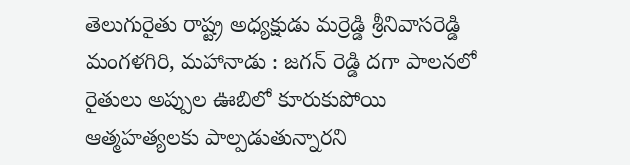తెలుగురైతు రాష్ట్ర అధ్యక్షుడు మర్రెడ్డి శ్రీనివాసరెడ్డి మంగళగిరి, మహానాడు : జగన్‌ రెడ్డి దగా పాలనలో రైతులు అప్పుల ఊబిలో కూరుకుపోయి ఆత్మహత్యలకు పాల్పడుతున్నారని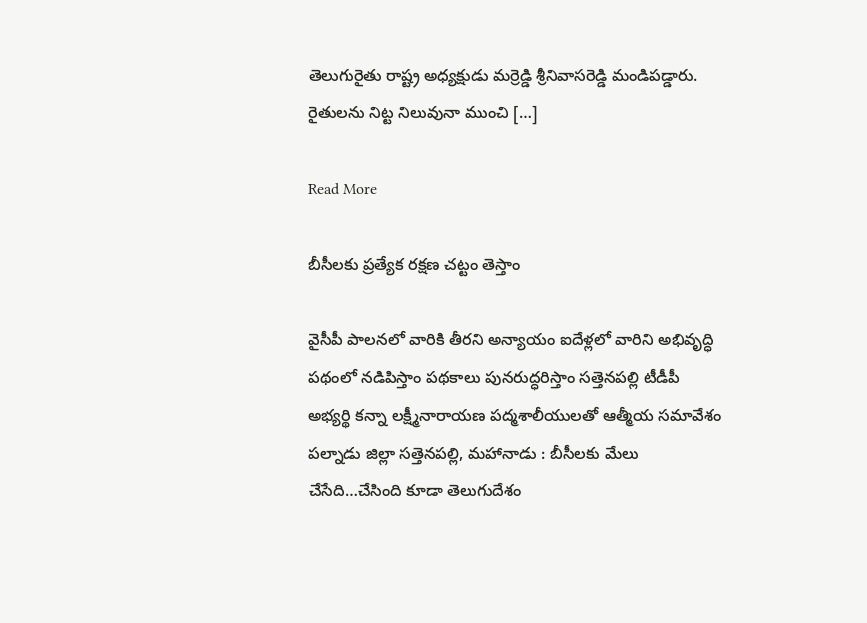తెలుగురైతు రాష్ట్ర అధ్యక్షుడు మర్రెడ్డి శ్రీనివాసరెడ్డి మండిపడ్డారు. రైతులను నిట్ట నిలువునా ముంచి […]

Read More

బీసీలకు ప్రత్యేక రక్షణ చట్టం తెస్తాం

వైసీపీ పాలనలో వారికి తీరని అన్యాయం ఐదేళ్లలో వారిని అభివృద్ధి పథంలో నడిపిస్తాం పథకాలు పునరుద్ధరిస్తాం సత్తెనపల్లి టీడీపీ అభ్యర్థి కన్నా లక్ష్మీనారాయణ పద్మశాలీయులతో ఆత్మీయ సమావేశం పల్నాడు జిల్లా సత్తెనపల్లి, మహానాడు : బీసీలకు మేలు చేసేది…చేసింది కూడా తెలుగుదేశం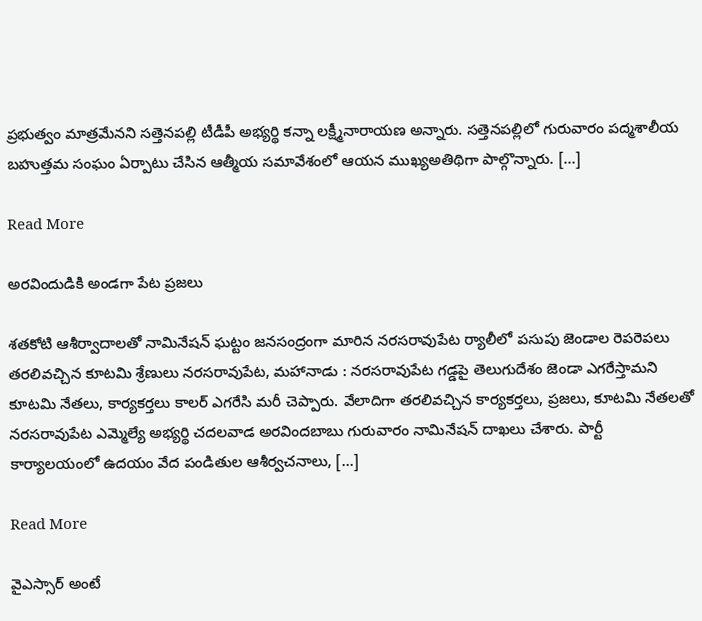ప్రభుత్వం మాత్రమేనని సత్తెనపల్లి టీడీపీ అభ్యర్థి కన్నా లక్ష్మీనారాయణ అన్నారు. సత్తెనపల్లిలో గురువారం పద్మశాలీయ బహుత్తమ సంఘం ఏర్పాటు చేసిన ఆత్మీయ సమావేశంలో ఆయన ముఖ్యఅతిథిగా పాల్గొన్నారు. […]

Read More

అరవిందుడికి అండగా పేట ప్రజలు

శతకోటి ఆశీర్వాదాలతో నామినేషన్‌ ఘట్టం జనసంద్రంగా మారిన నరసరావుపేట ర్యాలీలో పసుపు జెండాల రెపరెపలు తరలివచ్చిన కూటమి శ్రేణులు నరసరావుపేట, మహానాడు : నరసరావుపేట గడ్డపై తెలుగుదేశం జెండా ఎగరేస్తామని కూటమి నేతలు, కార్యకర్తలు కాలర్‌ ఎగరేసి మరీ చెప్పారు. వేలాదిగా తరలివచ్చిన కార్యకర్తలు, ప్రజలు, కూటమి నేతలతో నరసరావుపేట ఎమ్మెల్యే అభ్యర్థి చదలవాడ అరవిందబాబు గురువారం నామినేషన్‌ దాఖలు చేశారు. పార్టీ కార్యాలయంలో ఉదయం వేద పండితుల ఆశీర్వచనాలు, […]

Read More

వైఎస్సార్ అంటే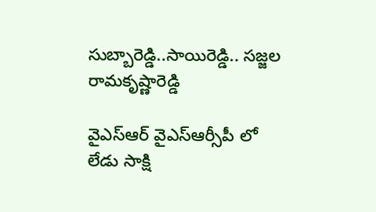సుబ్బారెడ్డి..సాయిరెడ్డి.. సజ్జల రామకృష్ణారెడ్డి

వైఎస్ఆర్ వైఎస్ఆర్సీపీ లో లేడు సాక్షి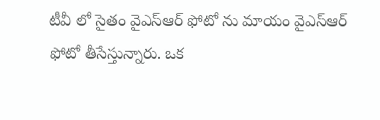టీవీ లో సైతం వైఎస్ఆర్ ఫోటో ను మాయం వైఎస్ఆర్ ఫోటో తీసేస్తున్నారు. ఒక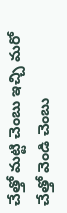చేత్తో మట్టి చెంబు ఇచ్చి మరో చేత్తో వెండి చెంబు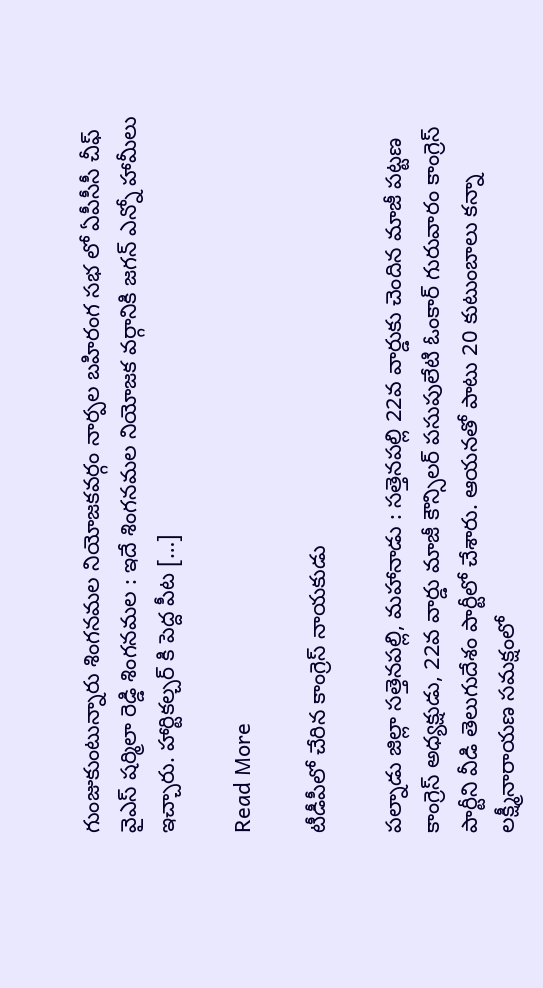గుంజుకుంటున్నారు శింగనమల నియోజకవర్గం నార్పల బహిరంగ సభ లో ఏపీసీసీ చీఫ్ వైఎస్ షర్మిలా రెడ్డి శింగనమల : ఇదే శింగనమల నియోజక వర్గానికి జగన్ ఎన్నో హామీలు ఇచ్చారు. హార్టికల్చర్ కి పెద్ద పీట […]

Read More

టీడీపీలో చేరిన కాంగ్రెస్‌ నాయకుడు

పల్నాడు జిల్లా సత్తెనపల్లి, మహానాడు : సత్తెనపల్లి 22వ వార్డుకు చెందిన మాజీ పట్టణ కాంగ్రెస్‌ అధ్యక్షుడు, 22వ వార్డు మాజీ కౌన్సిలర్‌ పసుపులేటి ఓంకార్‌ గురువారం కాంగ్రెస్‌ పార్టీని వీడి తెలుగుదేశం పార్టీలో చేశారు. ఆయనతో పాటు 20 కుటుంబాలు కన్నా లక్ష్మీనారాయణ సమక్షంలో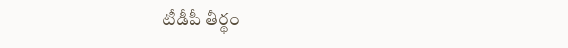టీడీపీ తీర్థం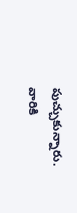పుచ్చుకున్నారు. వారికి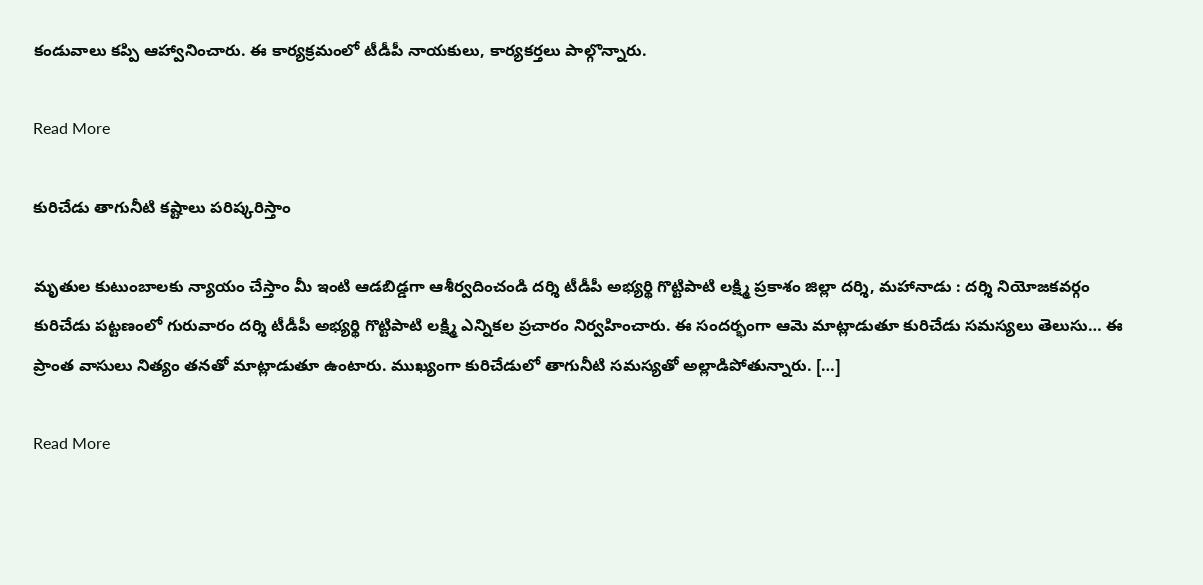కండువాలు కప్పి ఆహ్వానించారు. ఈ కార్యక్రమంలో టీడీపీ నాయకులు, కార్యకర్తలు పాల్గొన్నారు.

Read More

కురిచేడు తాగునీటి కష్టాలు పరిష్కరిస్తాం

మృతుల కుటుంబాలకు న్యాయం చేస్తాం మీ ఇంటి ఆడబిడ్డగా ఆశీర్వదించండి దర్శి టీడీపీ అభ్యర్థి గొట్టిపాటి లక్ష్మి ప్రకాశం జిల్లా దర్శి, మహానాడు : దర్శి నియోజకవర్గం కురిచేడు పట్టణంలో గురువారం దర్శి టీడీపీ అభ్యర్థి గొట్టిపాటి లక్ష్మి ఎన్నికల ప్రచారం నిర్వహించారు. ఈ సందర్భంగా ఆమె మాట్లాడుతూ కురిచేడు సమస్యలు తెలుసు… ఈ ప్రాంత వాసులు నిత్యం తనతో మాట్లాడుతూ ఉంటారు. ముఖ్యంగా కురిచేడులో తాగునీటి సమస్యతో అల్లాడిపోతున్నారు. […]

Read More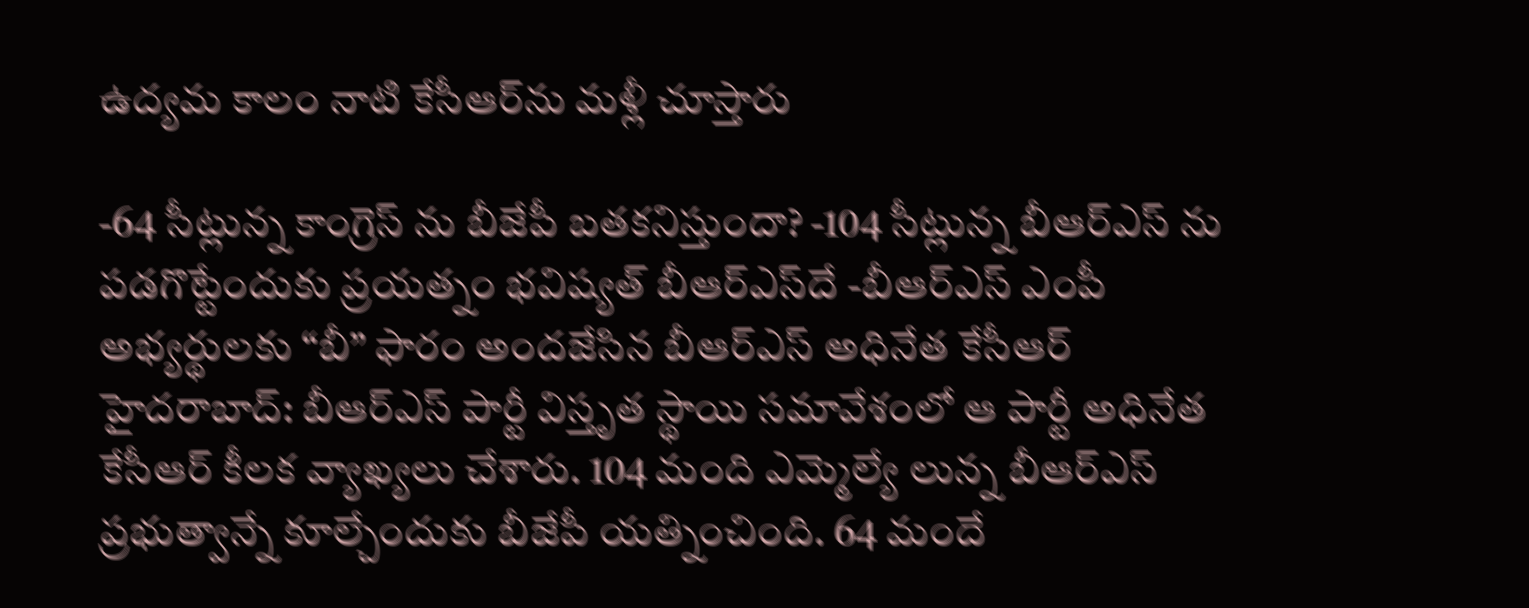ఉద్య‌మ కాలం నాటి కేసీఆర్‌ను మ‌ళ్లీ చూస్తారు

-64 సీట్లున్న కాంగ్రెస్ ను బీజేపీ బతకనిస్తుందా? -104 సీట్లున్న బీఆర్ఎస్ ను పడగొట్టేందుకు ప్రయత్నం భ‌విష్య‌త్ బీఆర్ఎస్‌దే -బీఆర్ఎస్ ఎంపీ అభ్యర్థులకు “బీ” ఫారం అందజేసిన బీఆర్ఎస్ అధినేత కేసీఆర్ హైద‌రాబాద్: బీఆర్ఎస్ పార్టీ విస్తృత స్థాయి స‌మావేశంలో ఆ పార్టీ అధినేత కేసీఆర్ కీల‌క వ్యాఖ్య‌లు చేశారు. 104 మంది ఎమ్మెల్యే లున్న బీఆర్ఎస్ ప్ర‌భుత్వాన్నే కూల్చేందుకు బీజేపీ య‌త్నించింది. 64 మందే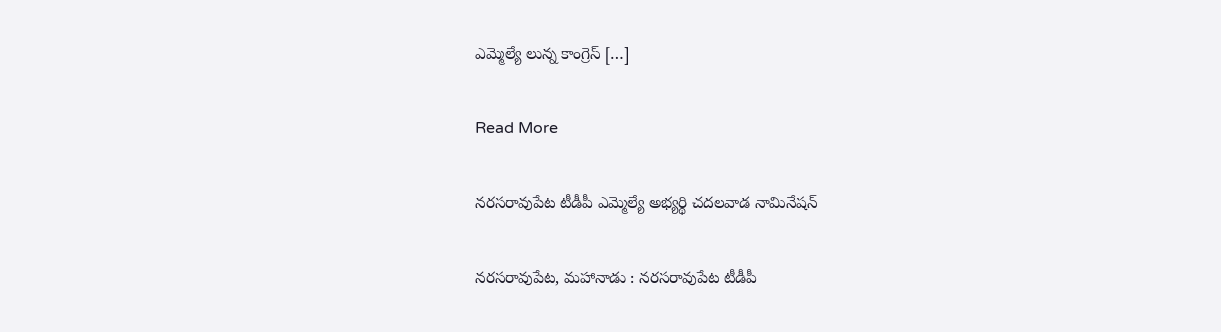ఎమ్మెల్యే లున్న కాంగ్రెస్ […]

Read More

నరసరావుపేట టీడీపీ ఎమ్మెల్యే అభ్యర్థి చదలవాడ నామినేషన్‌

నరసరావుపేట, మహానాడు : నరసరావుపేట టీడీపీ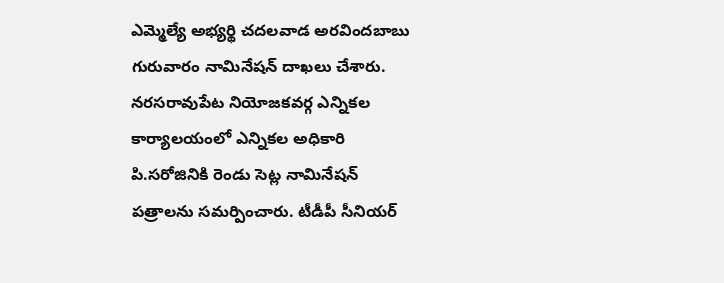ఎమ్మెల్యే అభ్యర్థి చదలవాడ అరవిందబాబు గురువారం నామినేషన్‌ దాఖలు చేశారు. నరసరావుపేట నియోజకవర్గ ఎన్నికల కార్యాలయంలో ఎన్నికల అధికారి పి.సరోజినికి రెండు సెట్ల నామినేషన్‌ పత్రాలను సమర్పించారు. టీడీపీ సీనియర్‌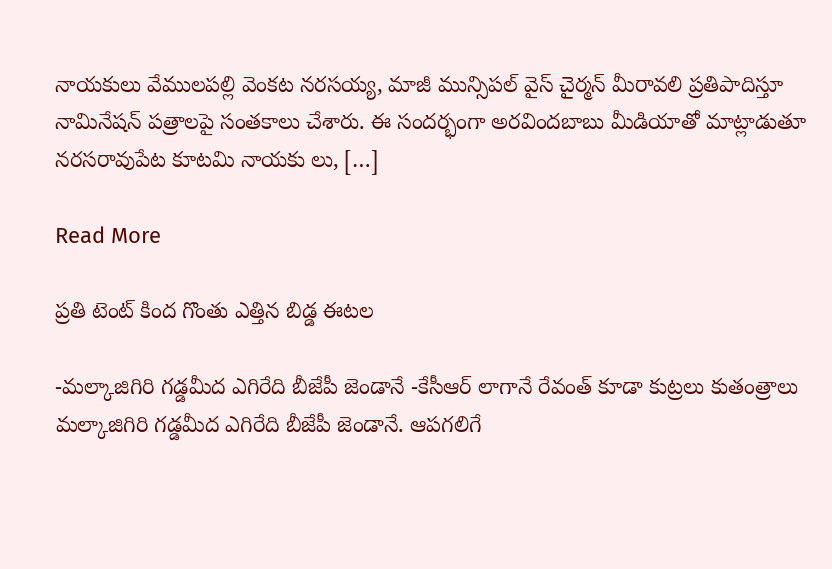నాయకులు వేములపల్లి వెంకట నరసయ్య, మాజీ మున్సిపల్‌ వైస్‌ చైర్మన్‌ మీరావలి ప్రతిపాదిస్తూ నామినేషన్‌ పత్రాలపై సంతకాలు చేశారు. ఈ సందర్భంగా అరవిందబాబు మీడియాతో మాట్లాడుతూ నరసరావుపేట కూటమి నాయకు లు, […]

Read More

ప్రతి టెంట్ కింద గొంతు ఎత్తిన బిడ్డ ఈటల

-మల్కాజిగిరి గడ్డమీద ఎగిరేది బీజేపీ జెండానే -కేసీఆర్ లాగానే రేవంత్ కూడా కుట్రలు కుతంత్రాలు మల్కాజిగిరి గడ్డమీద ఎగిరేది బీజేపీ జెండానే. ఆపగలిగే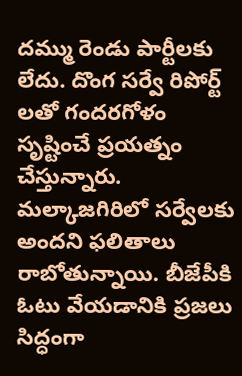దమ్ము రెండు పార్టీలకు లేదు. దొంగ సర్వే రిపోర్ట్ లతో గందరగోళం సృష్టించే ప్రయత్నం చేస్తున్నారు. మల్కాజగిరిలో సర్వేలకు అందని ఫలితాలు రాబోతున్నాయి. బీజేపీకి ఓటు వేయడానికి ప్రజలు సిద్ధంగా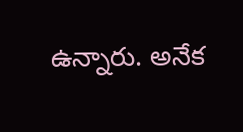ఉన్నారు. అనేక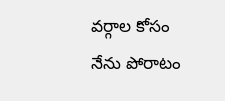వర్గాల కోసం నేను పోరాటం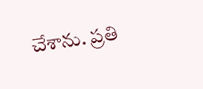చేశాను. ప్రతి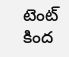టెంట్ కింద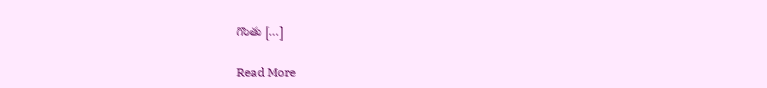గొంతు […]

Read More